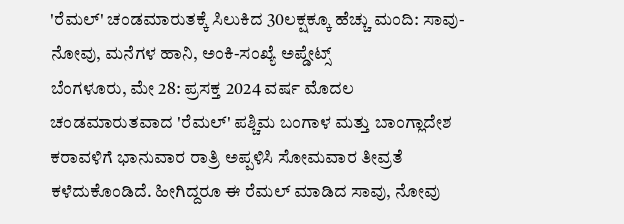'ರೆಮಲ್' ಚಂಡಮಾರುತಕ್ಕೆ ಸಿಲುಕಿದ 30ಲಕ್ಷಕ್ಕೂ ಹೆಚ್ಚು ಮಂದಿ: ಸಾವು-ನೋವು, ಮನೆಗಳ ಹಾನಿ, ಅಂಕಿ-ಸಂಖ್ಯೆ ಅಪ್ಡೇಟ್ಸ್
ಬೆಂಗಳೂರು, ಮೇ 28: ಪ್ರಸಕ್ತ 2024 ವರ್ಷ ಮೊದಲ ಚಂಡಮಾರುತವಾದ 'ರೆಮಲ್' ಪಶ್ಚಿಮ ಬಂಗಾಳ ಮತ್ತು ಬಾಂಗ್ಲಾದೇಶ ಕರಾವಳಿಗೆ ಭಾನುವಾರ ರಾತ್ರಿ ಅಪ್ಪಳಿಸಿ ಸೋಮವಾರ ತೀವ್ರತೆ ಕಳೆದುಕೊಂಡಿದೆ. ಹೀಗಿದ್ದರೂ ಈ ರೆಮಲ್ ಮಾಡಿದ ಸಾವು, ನೋವು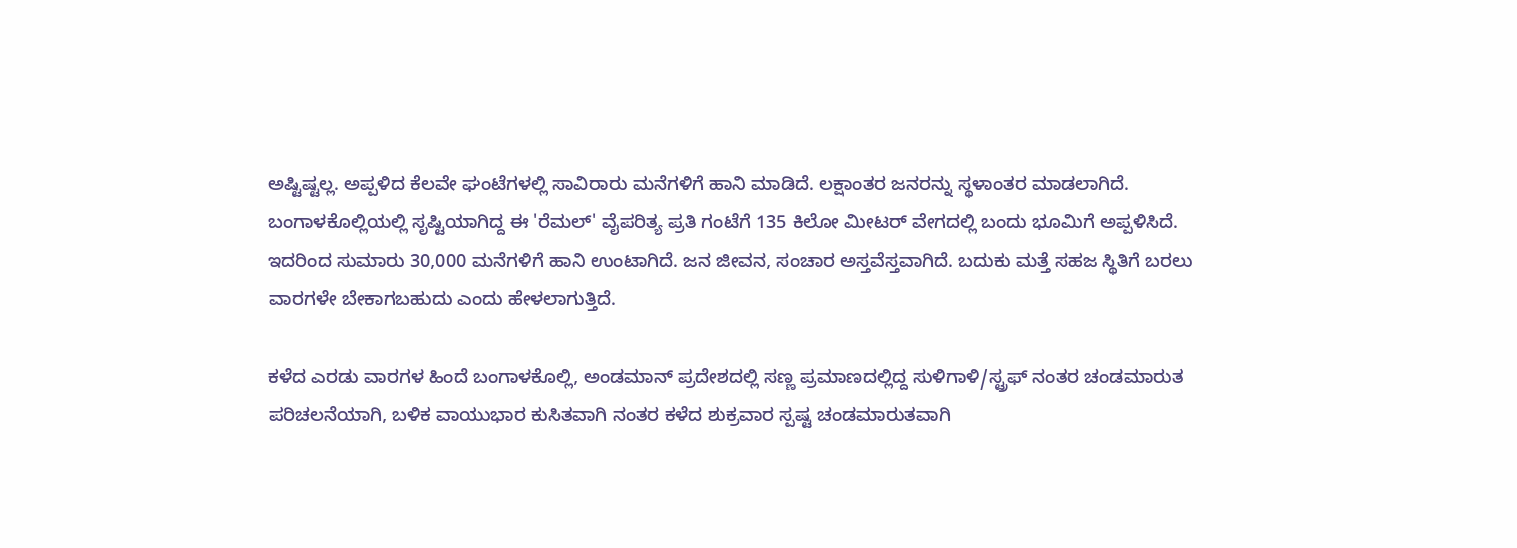ಅಷ್ಟಿಷ್ಟಲ್ಲ. ಅಪ್ಪಳಿದ ಕೆಲವೇ ಘಂಟೆಗಳಲ್ಲಿ ಸಾವಿರಾರು ಮನೆಗಳಿಗೆ ಹಾನಿ ಮಾಡಿದೆ. ಲಕ್ಷಾಂತರ ಜನರನ್ನು ಸ್ಥಳಾಂತರ ಮಾಡಲಾಗಿದೆ.
ಬಂಗಾಳಕೊಲ್ಲಿಯಲ್ಲಿ ಸೃಷ್ಟಿಯಾಗಿದ್ದ ಈ 'ರೆಮಲ್' ವೈಪರಿತ್ಯ ಪ್ರತಿ ಗಂಟೆಗೆ 135 ಕಿಲೋ ಮೀಟರ್ ವೇಗದಲ್ಲಿ ಬಂದು ಭೂಮಿಗೆ ಅಪ್ಪಳಿಸಿದೆ. ಇದರಿಂದ ಸುಮಾರು 30,000 ಮನೆಗಳಿಗೆ ಹಾನಿ ಉಂಟಾಗಿದೆ. ಜನ ಜೀವನ, ಸಂಚಾರ ಅಸ್ತವೆಸ್ತವಾಗಿದೆ. ಬದುಕು ಮತ್ತೆ ಸಹಜ ಸ್ಥಿತಿಗೆ ಬರಲು ವಾರಗಳೇ ಬೇಕಾಗಬಹುದು ಎಂದು ಹೇಳಲಾಗುತ್ತಿದೆ.

ಕಳೆದ ಎರಡು ವಾರಗಳ ಹಿಂದೆ ಬಂಗಾಳಕೊಲ್ಲಿ, ಅಂಡಮಾನ್ ಪ್ರದೇಶದಲ್ಲಿ ಸಣ್ಣ ಪ್ರಮಾಣದಲ್ಲಿದ್ದ ಸುಳಿಗಾಳಿ/ಸ್ಟ್ರಫ್ ನಂತರ ಚಂಡಮಾರುತ ಪರಿಚಲನೆಯಾಗಿ, ಬಳಿಕ ವಾಯುಭಾರ ಕುಸಿತವಾಗಿ ನಂತರ ಕಳೆದ ಶುಕ್ರವಾರ ಸ್ಪಷ್ಟ ಚಂಡಮಾರುತವಾಗಿ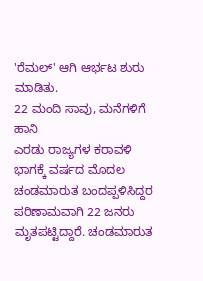'ರೆಮಲ್' ಆಗಿ ಆರ್ಭಟ ಶುರು ಮಾಡಿತು.
22 ಮಂದಿ ಸಾವು, ಮನೆಗಳಿಗೆ ಹಾನಿ
ಎರಡು ರಾಜ್ಯಗಳ ಕರಾವಳಿ ಭಾಗಕ್ಕೆ ವರ್ಷದ ಮೊದಲ ಚಂಡಮಾರುತ ಬಂದಪ್ಪಳಿಸಿದ್ದರ ಪರಿಣಾಮವಾಗಿ 22 ಜನರು ಮೃತಪಟ್ಟಿದ್ದಾರೆ. ಚಂಡಮಾರುತ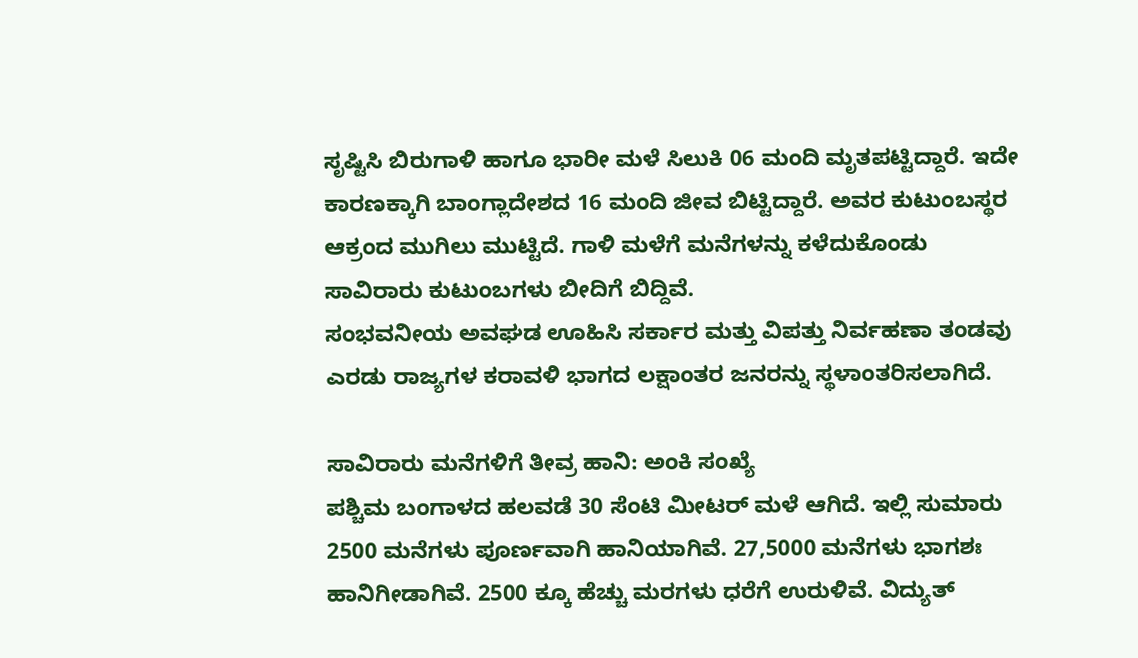ಸೃಷ್ಟಿಸಿ ಬಿರುಗಾಳಿ ಹಾಗೂ ಭಾರೀ ಮಳೆ ಸಿಲುಕಿ 06 ಮಂದಿ ಮೃತಪಟ್ಟಿದ್ದಾರೆ. ಇದೇ ಕಾರಣಕ್ಕಾಗಿ ಬಾಂಗ್ಲಾದೇಶದ 16 ಮಂದಿ ಜೀವ ಬಿಟ್ಟಿದ್ದಾರೆ. ಅವರ ಕುಟುಂಬಸ್ಥರ ಆಕ್ರಂದ ಮುಗಿಲು ಮುಟ್ಟಿದೆ. ಗಾಳಿ ಮಳೆಗೆ ಮನೆಗಳನ್ನು ಕಳೆದುಕೊಂಡು ಸಾವಿರಾರು ಕುಟುಂಬಗಳು ಬೀದಿಗೆ ಬಿದ್ದಿವೆ.
ಸಂಭವನೀಯ ಅವಘಡ ಊಹಿಸಿ ಸರ್ಕಾರ ಮತ್ತು ವಿಪತ್ತು ನಿರ್ವಹಣಾ ತಂಡವು ಎರಡು ರಾಜ್ಯಗಳ ಕರಾವಳಿ ಭಾಗದ ಲಕ್ಷಾಂತರ ಜನರನ್ನು ಸ್ಥಳಾಂತರಿಸಲಾಗಿದೆ.

ಸಾವಿರಾರು ಮನೆಗಳಿಗೆ ತೀವ್ರ ಹಾನಿ: ಅಂಕಿ ಸಂಖ್ಯೆ
ಪಶ್ಚಿಮ ಬಂಗಾಳದ ಹಲವಡೆ 30 ಸೆಂಟಿ ಮೀಟರ್ ಮಳೆ ಆಗಿದೆ. ಇಲ್ಲಿ ಸುಮಾರು 2500 ಮನೆಗಳು ಪೂರ್ಣವಾಗಿ ಹಾನಿಯಾಗಿವೆ. 27,5000 ಮನೆಗಳು ಭಾಗಶಃ ಹಾನಿಗೀಡಾಗಿವೆ. 2500 ಕ್ಕೂ ಹೆಚ್ಚು ಮರಗಳು ಧರೆಗೆ ಉರುಳಿವೆ. ವಿದ್ಯುತ್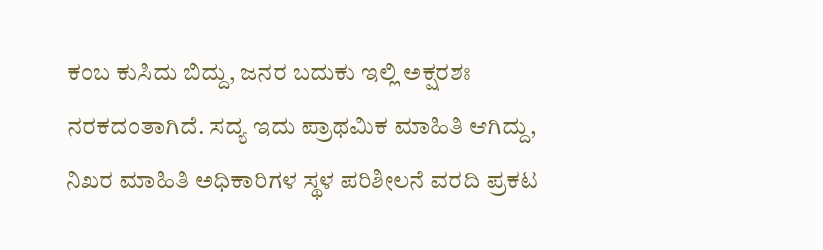ಕಂಬ ಕುಸಿದು ಬಿದ್ದು, ಜನರ ಬದುಕು ಇಲ್ಲಿ ಅಕ್ಷರಶಃ ನರಕದಂತಾಗಿದೆ. ಸದ್ಯ ಇದು ಪ್ರಾಥಮಿಕ ಮಾಹಿತಿ ಆಗಿದ್ದು, ನಿಖರ ಮಾಹಿತಿ ಅಧಿಕಾರಿಗಳ ಸ್ಥಳ ಪರಿಶೀಲನೆ ವರದಿ ಪ್ರಕಟ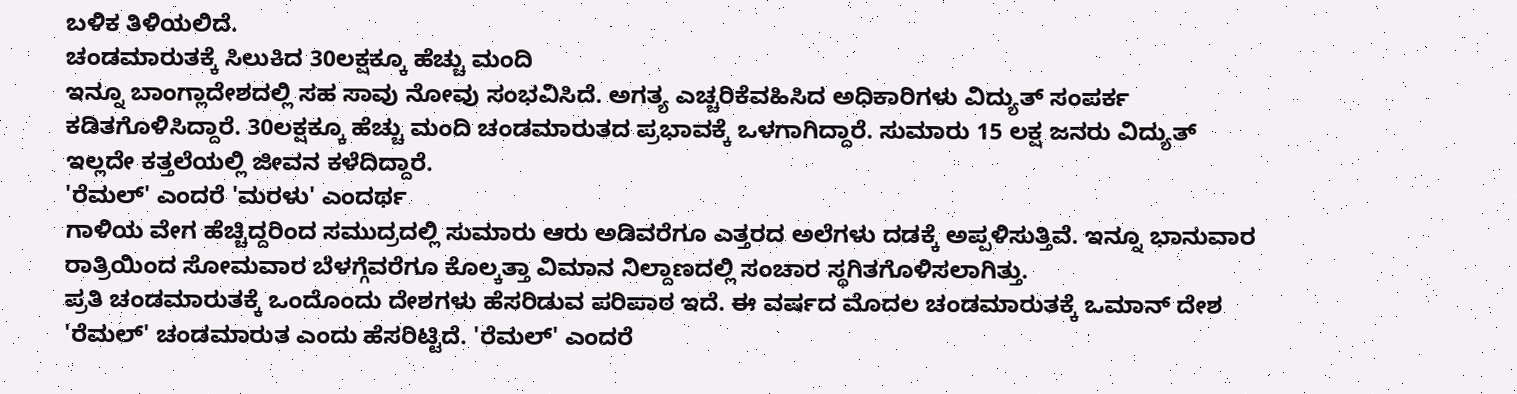ಬಳಿಕ ತಿಳಿಯಲಿದೆ.
ಚಂಡಮಾರುತಕ್ಕೆ ಸಿಲುಕಿದ 30ಲಕ್ಷಕ್ಕೂ ಹೆಚ್ಚು ಮಂದಿ
ಇನ್ನೂ ಬಾಂಗ್ಲಾದೇಶದಲ್ಲಿ ಸಹ ಸಾವು ನೋವು ಸಂಭವಿಸಿದೆ. ಅಗತ್ಯ ಎಚ್ಚರಿಕೆವಹಿಸಿದ ಅಧಿಕಾರಿಗಳು ವಿದ್ಯುತ್ ಸಂಪರ್ಕ ಕಡಿತಗೊಳಿಸಿದ್ದಾರೆ. 30ಲಕ್ಷಕ್ಕೂ ಹೆಚ್ಚು ಮಂದಿ ಚಂಡಮಾರುತದ ಪ್ರಭಾವಕ್ಕೆ ಒಳಗಾಗಿದ್ದಾರೆ. ಸುಮಾರು 15 ಲಕ್ಷ ಜನರು ವಿದ್ಯುತ್ ಇಲ್ಲದೇ ಕತ್ತಲೆಯಲ್ಲಿ ಜೀವನ ಕಳೆದಿದ್ದಾರೆ.
'ರೆಮಲ್' ಎಂದರೆ 'ಮರಳು' ಎಂದರ್ಥ
ಗಾಳಿಯ ವೇಗ ಹೆಚ್ಚಿದ್ದರಿಂದ ಸಮುದ್ರದಲ್ಲಿ ಸುಮಾರು ಆರು ಅಡಿವರೆಗೂ ಎತ್ತರದ ಅಲೆಗಳು ದಡಕ್ಕೆ ಅಪ್ಪಳಿಸುತ್ತಿವೆ. ಇನ್ನೂ ಭಾನುವಾರ ರಾತ್ರಿಯಿಂದ ಸೋಮವಾರ ಬೆಳಗ್ಗೆವರೆಗೂ ಕೊಲ್ಕತ್ತಾ ವಿಮಾನ ನಿಲ್ದಾಣದಲ್ಲಿ ಸಂಚಾರ ಸ್ಥಗಿತಗೊಳಿಸಲಾಗಿತ್ತು.
ಪ್ರತಿ ಚಂಡಮಾರುತಕ್ಕೆ ಒಂದೊಂದು ದೇಶಗಳು ಹೆಸರಿಡುವ ಪರಿಪಾಠ ಇದೆ. ಈ ವರ್ಷದ ಮೊದಲ ಚಂಡಮಾರುತಕ್ಕೆ ಒಮಾನ್ ದೇಶ 'ರೆಮಲ್' ಚಂಡಮಾರುತ ಎಂದು ಹೆಸರಿಟ್ಟಿದೆ. 'ರೆಮಲ್' ಎಂದರೆ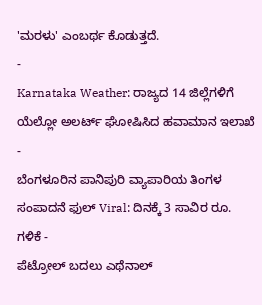'ಮರಳು' ಎಂಬರ್ಥ ಕೊಡುತ್ತದೆ.
-
Karnataka Weather: ರಾಜ್ಯದ 14 ಜಿಲ್ಲೆಗಳಿಗೆ ಯೆಲ್ಲೋ ಅಲರ್ಟ್ ಘೋಷಿಸಿದ ಹವಾಮಾನ ಇಲಾಖೆ -
ಬೆಂಗಳೂರಿನ ಪಾನಿಪುರಿ ವ್ಯಾಪಾರಿಯ ತಿಂಗಳ ಸಂಪಾದನೆ ಫುಲ್ Viral: ದಿನಕ್ಕೆ 3 ಸಾವಿರ ರೂ. ಗಳಿಕೆ -
ಪೆಟ್ರೋಲ್ ಬದಲು ಎಥೆನಾಲ್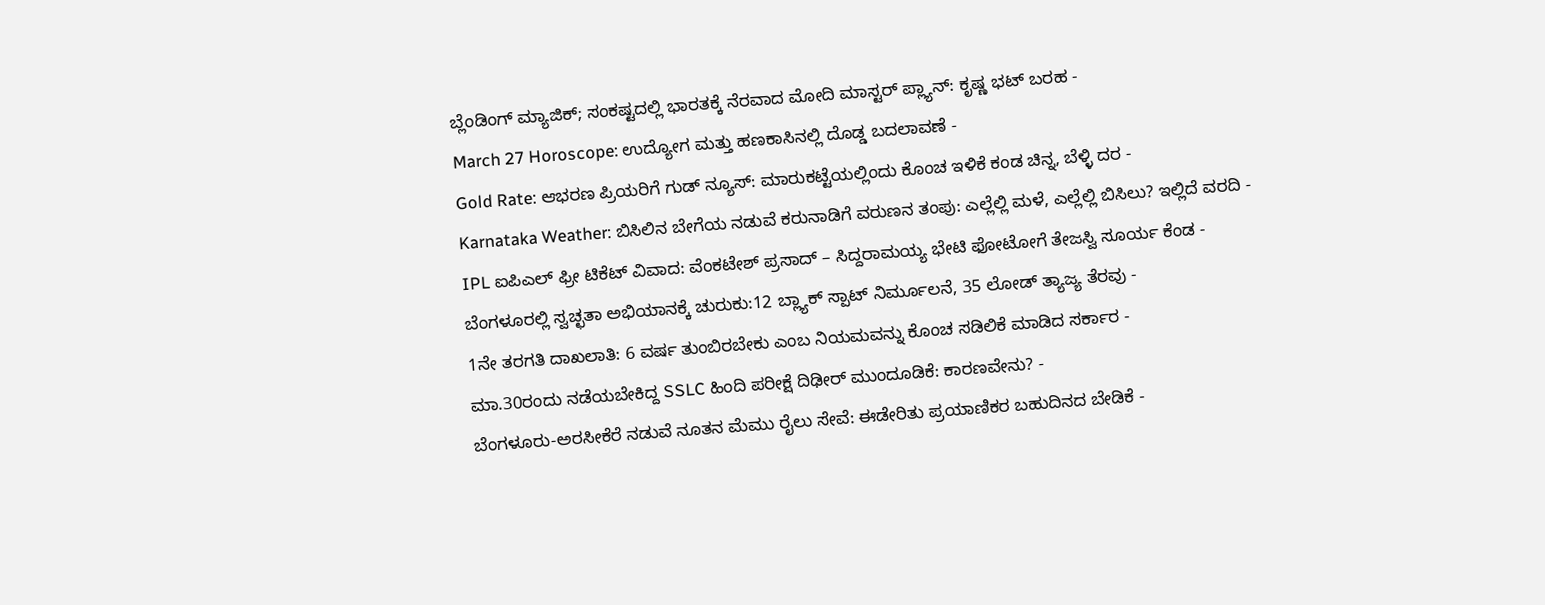ಬ್ಲೆಂಡಿಂಗ್ ಮ್ಯಾಜಿಕ್; ಸಂಕಷ್ಟದಲ್ಲಿ ಭಾರತಕ್ಕೆ ನೆರವಾದ ಮೋದಿ ಮಾಸ್ಟರ್ ಪ್ಲ್ಯಾನ್: ಕೃಷ್ಣ ಭಟ್ ಬರಹ -
March 27 Horoscope: ಉದ್ಯೋಗ ಮತ್ತು ಹಣಕಾಸಿನಲ್ಲಿ ದೊಡ್ಡ ಬದಲಾವಣೆ -
Gold Rate: ಆಭರಣ ಪ್ರಿಯರಿಗೆ ಗುಡ್ ನ್ಯೂಸ್: ಮಾರುಕಟ್ಟೆಯಲ್ಲಿಂದು ಕೊಂಚ ಇಳಿಕೆ ಕಂಡ ಚಿನ್ನ, ಬೆಳ್ಳಿ ದರ -
Karnataka Weather: ಬಿಸಿಲಿನ ಬೇಗೆಯ ನಡುವೆ ಕರುನಾಡಿಗೆ ವರುಣನ ತಂಪು: ಎಲ್ಲೆಲ್ಲಿ ಮಳೆ, ಎಲ್ಲೆಲ್ಲಿ ಬಿಸಿಲು? ಇಲ್ಲಿದೆ ವರದಿ -
IPL ಐಪಿಎಲ್ ಫ್ರೀ ಟಿಕೆಟ್ ವಿವಾದ: ವೆಂಕಟೇಶ್ ಪ್ರಸಾದ್ – ಸಿದ್ದರಾಮಯ್ಯ ಭೇಟಿ ಫೋಟೋಗೆ ತೇಜಸ್ವಿ ಸೂರ್ಯ ಕೆಂಡ -
ಬೆಂಗಳೂರಲ್ಲಿ ಸ್ವಚ್ಛತಾ ಅಭಿಯಾನಕ್ಕೆ ಚುರುಕು:12 ಬ್ಲ್ಯಾಕ್ ಸ್ಪಾಟ್ ನಿರ್ಮೂಲನೆ, 35 ಲೋಡ್ ತ್ಯಾಜ್ಯ ತೆರವು -
1ನೇ ತರಗತಿ ದಾಖಲಾತಿ: 6 ವರ್ಷ ತುಂಬಿರಬೇಕು ಎಂಬ ನಿಯಮವನ್ನು ಕೊಂಚ ಸಡಿಲಿಕೆ ಮಾಡಿದ ಸರ್ಕಾರ -
ಮಾ.30ರಂದು ನಡೆಯಬೇಕಿದ್ದ SSLC ಹಿಂದಿ ಪರೀಕ್ಷೆ ದಿಢೀರ್ ಮುಂದೂಡಿಕೆ: ಕಾರಣವೇನು? -
ಬೆಂಗಳೂರು-ಅರಸೀಕೆರೆ ನಡುವೆ ನೂತನ ಮೆಮು ರೈಲು ಸೇವೆ: ಈಡೇರಿತು ಪ್ರಯಾಣಿಕರ ಬಹುದಿನದ ಬೇಡಿಕೆ -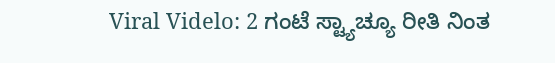Viral Videlo: 2 ಗಂಟೆ ಸ್ಟ್ಯಾಚ್ಯೂ ರೀತಿ ನಿಂತ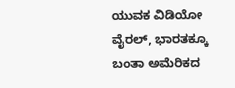ಯುವಕ ವಿಡಿಯೋ ವೈರಲ್, ಭಾರತಕ್ಕೂ ಬಂತಾ ಅಮೆರಿಕದ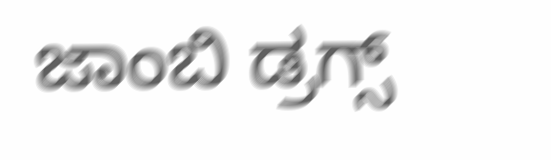ಜಾಂಬಿ ಡ್ರಗ್ಸ್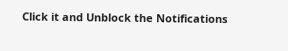Click it and Unblock the Notifications